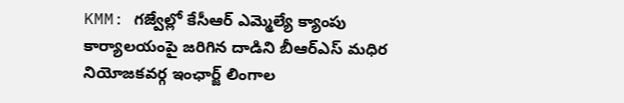KMM: గజ్వేల్లో కేసీఆర్ ఎమ్మెల్యే క్యాంపు కార్యాలయంపై జరిగిన దాడిని బీఆర్ఎస్ మధిర నియోజకవర్గ ఇంఛార్జ్ లింగాల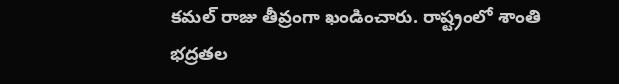కమల్ రాజు తీవ్రంగా ఖండించారు. రాష్ట్రంలో శాంతి భద్రతల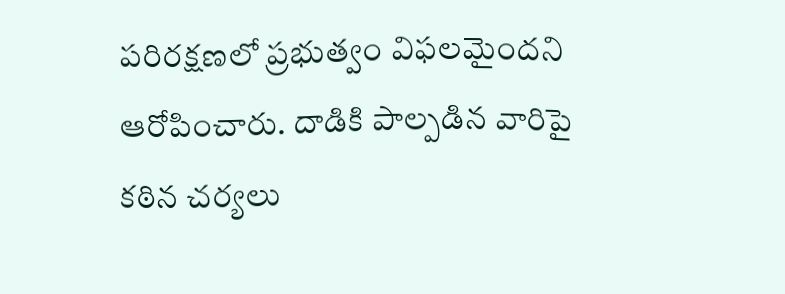పరిరక్షణలో ప్రభుత్వం విఫలమైందని ఆరోపించారు. దాడికి పాల్పడిన వారిపై కఠిన చర్యలు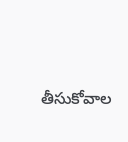తీసుకోవాల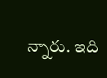న్నారు. ఇది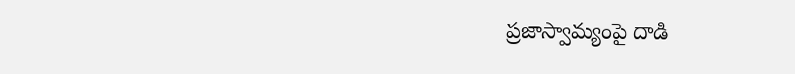ప్రజాస్వామ్యంపై దాడి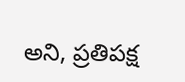అని, ప్రతిపక్ష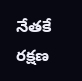నేతకే రక్షణ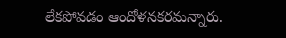లేకపోవడం ఆందోళనకరమన్నారు.